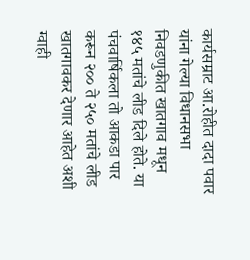कार्यसम्राट आ.रोहीत दादा पवार यांना गेल्या विधानसभा निवडणुकीत खातगाव मधून १४५ मतांचे लीड दिले होते. या पंचवार्षिकला तो आकडा पार करून २०० ते २५० मतांचे लीड खातगावकर देणार आहेत अशी ग्वाही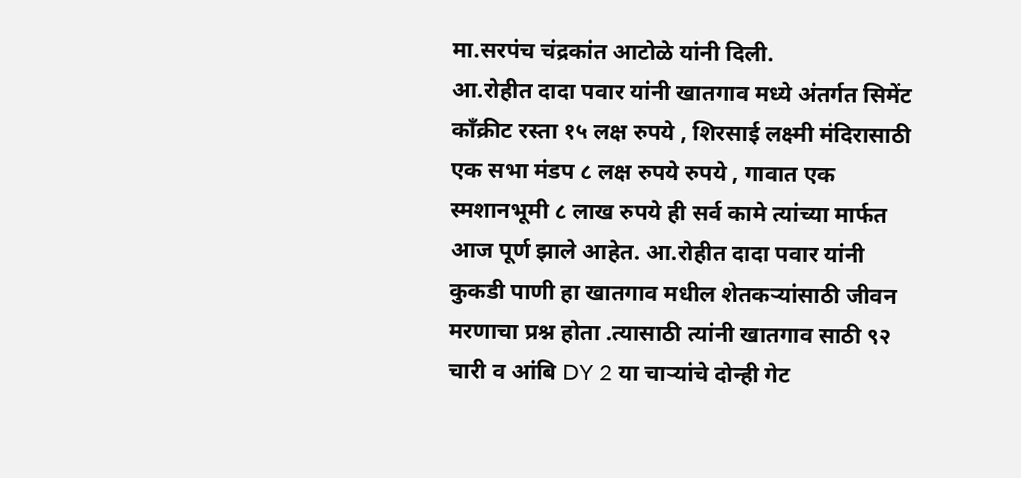मा.सरपंच चंद्रकांत आटोळे यांनी दिली.
आ.रोहीत दादा पवार यांनी खातगाव मध्ये अंतर्गत सिमेंट काँक्रीट रस्ता १५ लक्ष रुपये , शिरसाई लक्ष्मी मंदिरासाठी एक सभा मंडप ८ लक्ष रुपये रुपये , गावात एक स्मशानभूमी ८ लाख रुपये ही सर्व कामे त्यांच्या मार्फत आज पूर्ण झाले आहेत. आ.रोहीत दादा पवार यांनी कुकडी पाणी हा खातगाव मधील शेतकऱ्यांसाठी जीवन मरणाचा प्रश्न होता .त्यासाठी त्यांनी खातगाव साठी ९२ चारी व आंबि DY 2 या चाऱ्यांचे दोन्ही गेट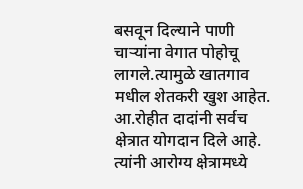बसवून दिल्याने पाणी चाऱ्यांना वेगात पोहोचू लागले.त्यामुळे खातगाव मधील शेतकरी खुश आहेत.
आ.रोहीत दादांनी सर्वच क्षेत्रात योगदान दिले आहे. त्यांनी आरोग्य क्षेत्रामध्ये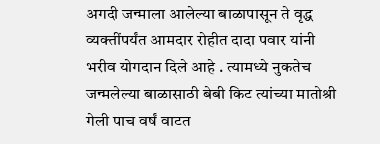अगदी जन्माला आलेल्या बाळापासून ते वृद्ध व्यक्तींपर्यंत आमदार रोहीत दादा पवार यांनी भरीव योगदान दिले आहे . त्यामध्ये नुकतेच जन्मलेल्या बाळासाठी बेबी किट त्यांच्या मातोश्री गेली पाच वर्षं वाटत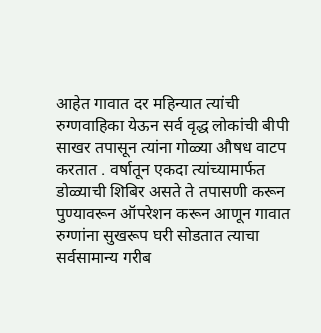आहेत गावात दर महिन्यात त्यांची रुग्णवाहिका येऊन सर्व वृद्ध लोकांची बीपी साखर तपासून त्यांना गोळ्या औषध वाटप करतात . वर्षातून एकदा त्यांच्यामार्फत डोळ्याची शिबिर असते ते तपासणी करून पुण्यावरून ऑपरेशन करून आणून गावात रुग्णांना सुखरूप घरी सोडतात त्याचा सर्वसामान्य गरीब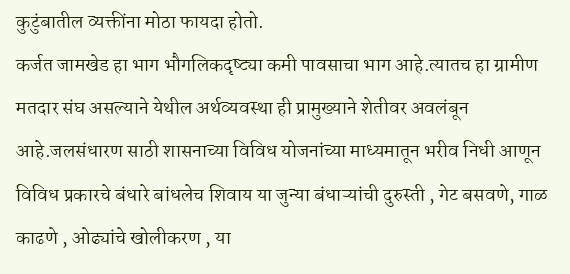कुटुंबातील व्यक्तींना मोठा फायदा होतो.
कर्जत जामखेड हा भाग भौगलिकदृष्ट्या कमी पावसाचा भाग आहे.त्यातच हा ग्रामीण मतदार संघ असल्याने येथील अर्थव्यवस्था ही प्रामुख्याने शेतीवर अवलंबून आहे.जलसंधारण साठी शासनाच्या विविध योजनांच्या माध्यमातून भरीव निधी आणून विविध प्रकारचे बंधारे बांधलेच शिवाय या जुन्या बंधाऱ्यांची दुरुस्ती , गेट बसवणे, गाळ काढणे , ओढ्यांचे खोलीकरण , या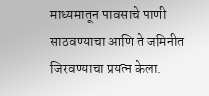माध्यमातून पावसाचे पाणी साठवण्याचा आणि ते जमिनीत जिरवण्याचा प्रयत्न केला.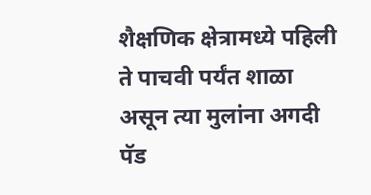शैक्षणिक क्षेत्रामध्ये पहिली ते पाचवी पर्यंत शाळा असून त्या मुलांना अगदी पॅड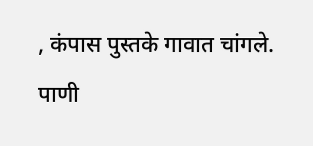, कंपास पुस्तके गावात चांगले. पाणी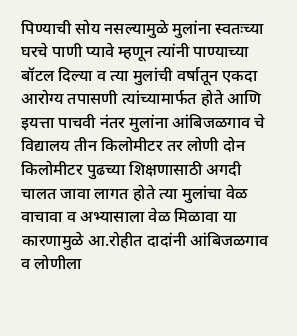पिण्याची सोय नसल्यामुळे मुलांना स्वतःच्या घरचे पाणी प्यावे म्हणून त्यांनी पाण्याच्या बॉटल दिल्या व त्या मुलांची वर्षातून एकदा आरोग्य तपासणी त्यांच्यामार्फत होते आणि इयत्ता पाचवी नंतर मुलांना आंबिजळगाव चे विद्यालय तीन किलोमीटर तर लोणी दोन किलोमीटर पुढच्या शिक्षणासाठी अगदी चालत जावा लागत होते त्या मुलांचा वेळ वाचावा व अभ्यासाला वेळ मिळावा या कारणामुळे आ.रोहीत दादांनी आंबिजळगाव व लोणीला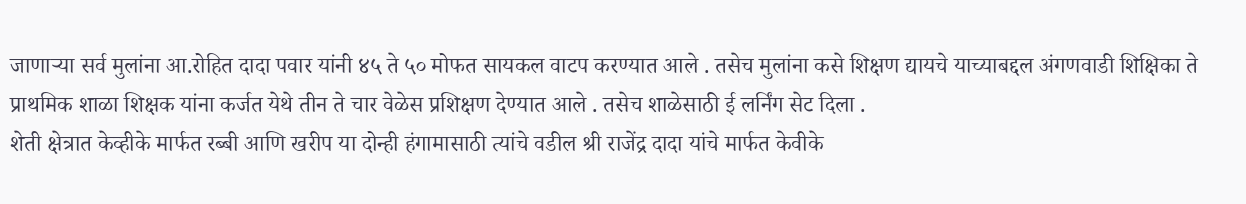जाणाऱ्या सर्व मुलांना आ.रोहित दादा पवार यांनी ४५ ते ५० मोफत सायकल वाटप करण्यात आले . तसेच मुलांना कसे शिक्षण द्यायचे याच्याबद्दल अंगणवाडी शिक्षिका ते प्राथमिक शाळा शिक्षक यांना कर्जत येथे तीन ते चार वेळेस प्रशिक्षण देण्यात आले . तसेच शाळेसाठी ई लर्निंग सेट दिला .
शेती क्षेत्रात केव्हीके मार्फत रब्बी आणि खरीप या दोन्ही हंगामासाठी त्यांचे वडील श्री राजेंद्र दादा यांचे मार्फत केवीके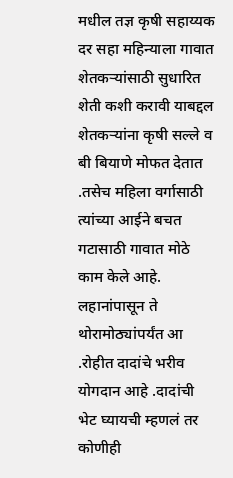मधील तज्ञ कृषी सहाय्यक दर सहा महिन्याला गावात शेतकऱ्यांसाठी सुधारित शेती कशी करावी याबद्दल शेतकऱ्यांना कृषी सल्ले व बी बियाणे मोफत देतात .तसेच महिला वर्गासाठी त्यांच्या आईने बचत गटासाठी गावात मोठे काम केले आहे. लहानांपासून ते थोरामोठ्यांपर्यंत आ .रोहीत दादांचे भरीव योगदान आहे .दादांची भेट घ्यायची म्हणलं तर कोणीही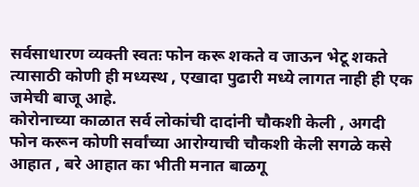सर्वसाधारण व्यक्ती स्वतः फोन करू शकते व जाऊन भेटू शकते त्यासाठी कोणी ही मध्यस्थ , एखादा पुढारी मध्ये लागत नाही ही एक जमेची बाजू आहे.
कोरोनाच्या काळात सर्व लोकांची दादांनी चौकशी केली , अगदी फोन करून कोणी सर्वांच्या आरोग्याची चौकशी केली सगळे कसे आहात , बरे आहात का भीती मनात बाळगू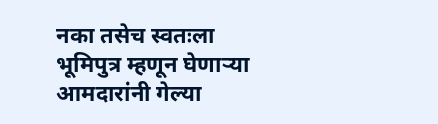नका तसेच स्वतःला भूमिपुत्र म्हणून घेणाऱ्या आमदारांनी गेल्या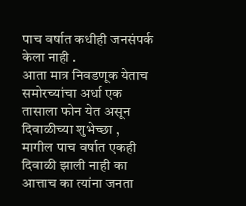पाच वर्षात कधीही जनसंपर्क केला नाही .
आता मात्र निवडणूक येताच समोरच्यांचा अर्धा एक तासाला फोन येत असून दिवाळीच्या शुभेच्छा , मागील पाच वर्षात एकही दिवाळी झाली नाही का आत्ताच का त्यांना जनता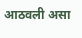आठवली असा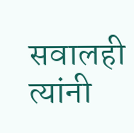सवालही त्यांनी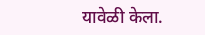यावेळी केला.